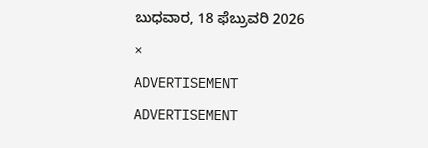ಬುಧವಾರ, 18 ಫೆಬ್ರುವರಿ 2026
×
ADVERTISEMENT
ADVERTISEMENT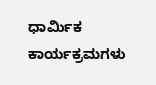ಧಾರ್ಮಿಕ ಕಾರ್ಯಕ್ರಮಗಳು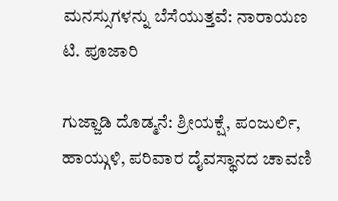ಮನಸ್ಸುಗಳನ್ನು ಬೆಸೆಯುತ್ತವೆ: ನಾರಾಯಣ ಟಿ. ಪೂಜಾರಿ

ಗುಜ್ಜಾಡಿ ದೊಡ್ಮನೆ: ಶ್ರೀಯಕ್ಷೆ, ಪಂಜುರ್ಲಿ, ಹಾಯ್ಗುಳಿ, ಪರಿವಾರ ದೈವಸ್ಥಾನದ ಚಾವಣಿ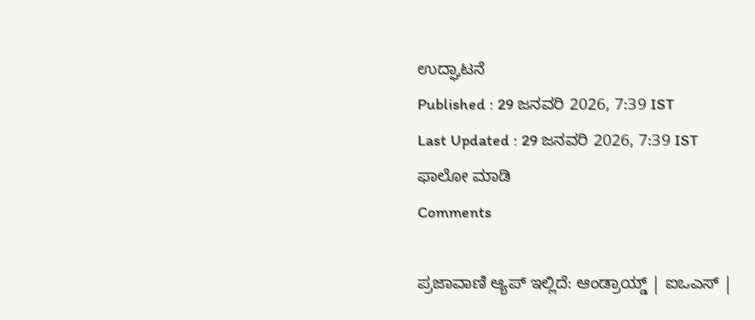ಉದ್ಘಾಟನೆ
Published : 29 ಜನವರಿ 2026, 7:39 IST
Last Updated : 29 ಜನವರಿ 2026, 7:39 IST
ಫಾಲೋ ಮಾಡಿ
Comments

ಪ್ರಜಾವಾಣಿ ಆ್ಯಪ್ ಇಲ್ಲಿದೆ: ಆಂಡ್ರಾಯ್ಡ್ | ಐಒಎಸ್ |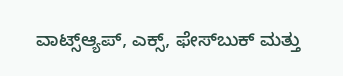ವಾಟ್ಸ್ಆ್ಯಪ್, ಎಕ್ಸ್, ಫೇಸ್‌ಬುಕ್ ಮತ್ತು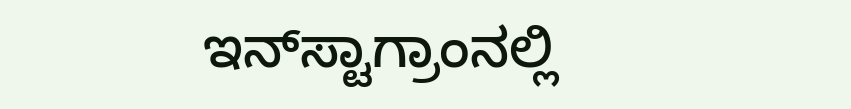ಇನ್‌ಸ್ಟಾಗ್ರಾಂನಲ್ಲಿ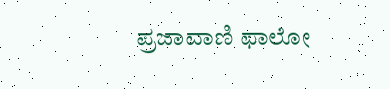ಪ್ರಜಾವಾಣಿ ಫಾಲೋ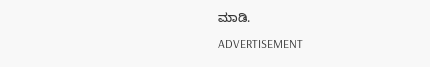ಮಾಡಿ.

ADVERTISEMENT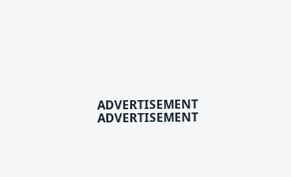ADVERTISEMENT
ADVERTISEMENT